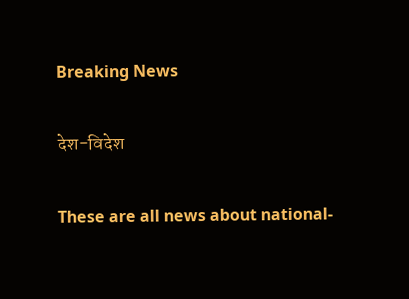Breaking News

देश-विदेश

These are all news about national-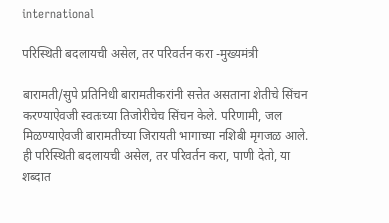international

परिस्थिती बदलायची असेल, तर परिवर्तन करा -मुख्यमंत्री

बारामती/सुपे प्रतिनिधी बारामतीकरांनी सत्तेत असताना शेतीचे सिंचन करण्याऐवजी स्वतःच्या तिजोरीचेच सिंचन केले. परिणामी, जल मिळण्याऐवजी बारामतीच्या जिरायती भागाच्या नशिबी मृगजळ आले. ही परिस्थिती बदलायची असेल, तर परिवर्तन करा, पाणी देतो, या शब्दात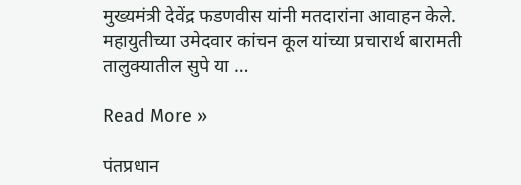मुख्यमंत्री देवेंद्र फडणवीस यांनी मतदारांना आवाहन केले. महायुतीच्या उमेदवार कांचन कूल यांच्या प्रचारार्थ बारामती तालुक्यातील सुपे या …

Read More »

पंतप्रधान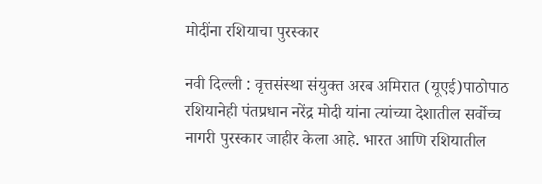मोदींना रशियाचा पुरस्कार

नवी दिल्ली : वृत्तसंस्था संयुक्त अरब अमिरात (यूएई)पाठोपाठ रशियानेही पंतप्रधान नरेंद्र मोदी यांना त्यांच्या देशातील सर्वोच्च नागरी पुरस्कार जाहीर केला आहे. भारत आणि रशियातील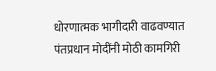धोरणात्मक भागीदारी वाढवण्यात पंतप्रधान मोदींनी मोठी कामगिरी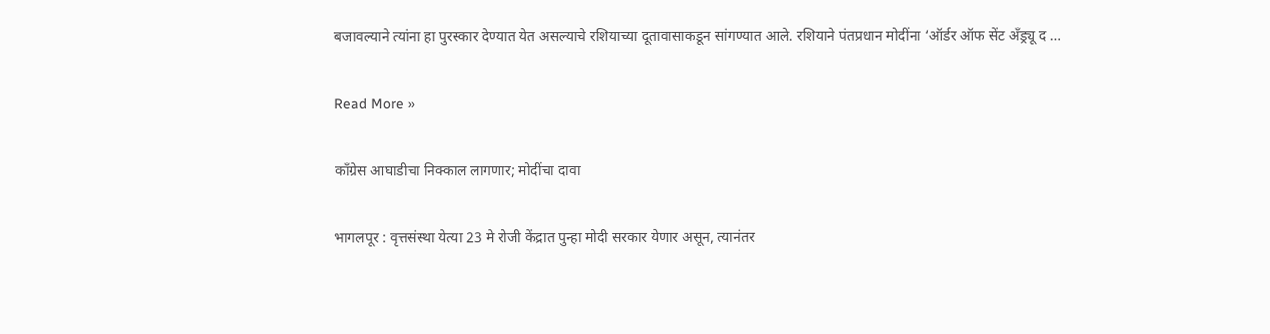बजावल्याने त्यांना हा पुरस्कार देण्यात येत असल्याचे रशियाच्या दूतावासाकडून सांगण्यात आले. रशियाने पंतप्रधान मोदींना ‘ऑर्डर ऑफ सेंट अँड्र्यू द …

Read More »

काँग्रेस आघाडीचा निक्काल लागणार; मोदींचा दावा

भागलपूर : वृत्तसंस्था येत्या 23 मे रोजी केंद्रात पुन्हा मोदी सरकार येणार असून, त्यानंतर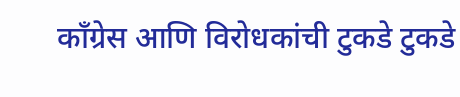काँग्रेस आणि विरोधकांची टुकडे टुकडे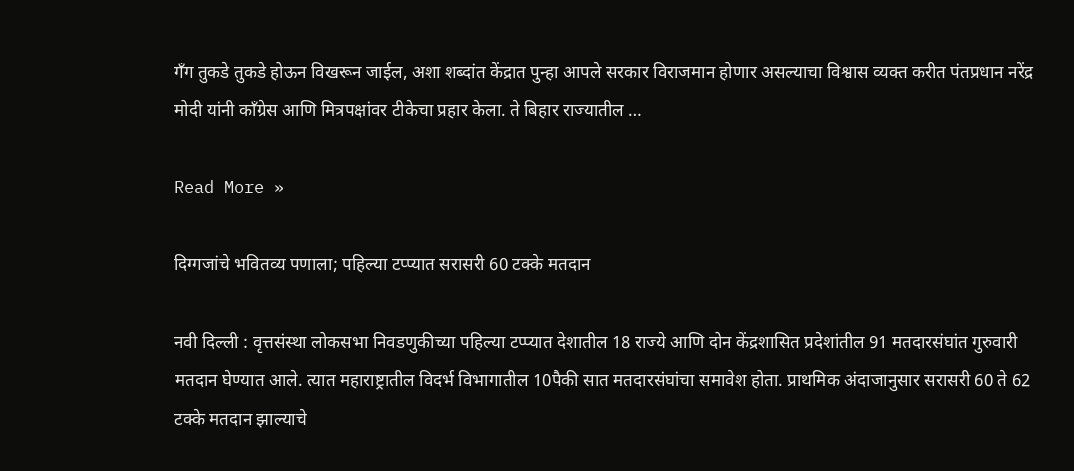गँग तुकडे तुकडे होऊन विखरून जाईल, अशा शब्दांत केंद्रात पुन्हा आपले सरकार विराजमान होणार असल्याचा विश्वास व्यक्त करीत पंतप्रधान नरेंद्र मोदी यांनी काँग्रेस आणि मित्रपक्षांवर टीकेचा प्रहार केला. ते बिहार राज्यातील …

Read More »

दिग्गजांचे भवितव्य पणाला; पहिल्या टप्प्यात सरासरी 60 टक्के मतदान

नवी दिल्ली : वृत्तसंस्था लोकसभा निवडणुकीच्या पहिल्या टप्प्यात देशातील 18 राज्ये आणि दोन केंद्रशासित प्रदेशांतील 91 मतदारसंघांत गुरुवारी मतदान घेण्यात आले. त्यात महाराष्ट्रातील विदर्भ विभागातील 10पैकी सात मतदारसंघांचा समावेश होता. प्राथमिक अंदाजानुसार सरासरी 60 ते 62 टक्के मतदान झाल्याचे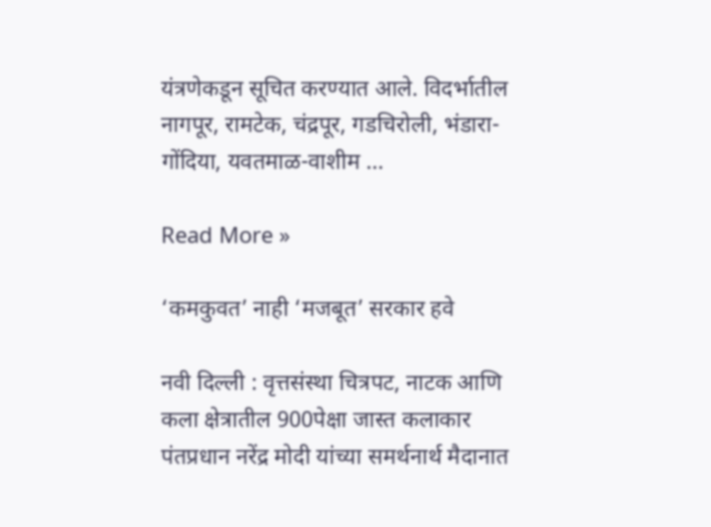यंत्रणेकडून सूचित करण्यात आले. विदर्भातील नागपूर, रामटेक, चंद्रपूर, गडचिरोली, भंडारा-गोंदिया, यवतमाळ-वाशीम …

Read More »

‘कमकुवत’ नाही ‘मजबूत’ सरकार हवे

नवी दिल्ली : वृत्तसंस्था चित्रपट, नाटक आणि कला क्षेत्रातील 900पेक्षा जास्त कलाकार पंतप्रधान नरेंद्र मोदी यांच्या समर्थनार्थ मैदानात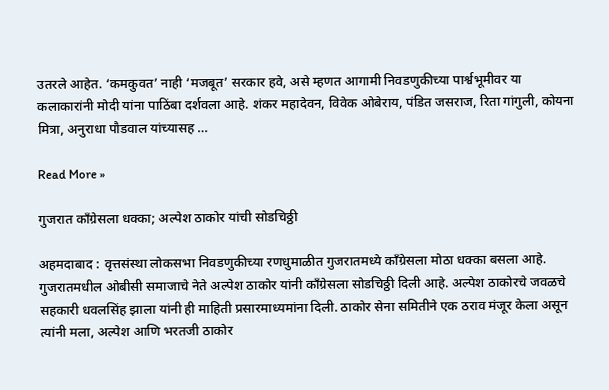उतरले आहेत. ‘कमकुवत’ नाही ‘मजबूत’ सरकार हवे, असे म्हणत आगामी निवडणुकीच्या पार्श्वभूमीवर या कलाकारांनी मोदी यांना पाठिंबा दर्शवला आहे. शंकर महादेवन, विवेक ओबेराय, पंडित जसराज, रिता गांगुली, कोयना मित्रा, अनुराधा पौडवाल यांच्यासह …

Read More »

गुजरात काँग्रेसला धक्का; अल्पेश ठाकोर यांची सोडचिठ्ठी

अहमदाबाद : वृत्तसंस्था लोकसभा निवडणुकीच्या रणधुमाळीत गुजरातमध्ये काँग्रेसला मोठा धक्का बसला आहे. गुजरातमधील ओबीसी समाजाचे नेते अल्पेश ठाकोर यांनी काँग्रेसला सोडचिठ्ठी दिली आहे. अल्पेश ठाकोरचे जवळचे सहकारी धवलसिंह झाला यांनी ही माहिती प्रसारमाध्यमांना दिली. ठाकोर सेना समितीने एक ठराव मंजूर केला असून त्यांनी मला, अल्पेश आणि भरतजी ठाकोर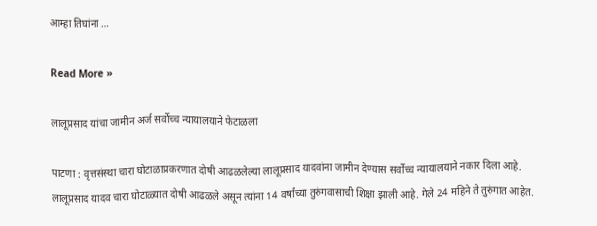आम्हा तिघांना …

Read More »

लालूप्रसाद यांचा जामीन अर्ज सर्वोच्च न्यायालयाने फेटाळला

पाटणा : वृत्तसंस्था चारा घोटाळाप्रकरणात दोषी आढळलेल्या लालूप्रसाद यादवांना जामीन देण्यास सर्वोच्च न्यायालयाने नकार दिला आहे. लालूप्रसाद यादव चारा घोटाळ्यात दोषी आढळले असून त्यांना 14 वर्षांच्या तुरुंगवासाची शिक्षा झाली आहे. गेले 24 महिने ते तुरुंगात आहेत.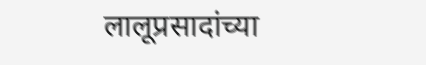लालूप्रसादांच्या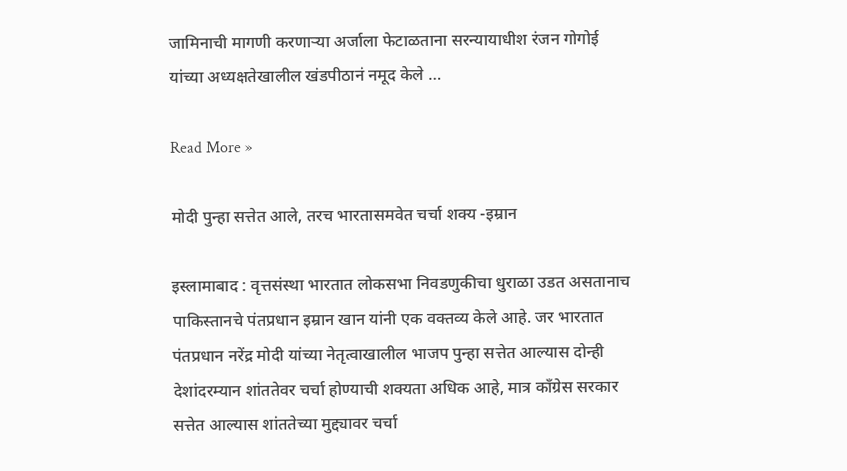जामिनाची मागणी करणार्‍या अर्जाला फेटाळताना सरन्यायाधीश रंजन गोगोई यांच्या अध्यक्षतेखालील खंडपीठानं नमूद केले …

Read More »

मोदी पुन्हा सत्तेत आले, तरच भारतासमवेत चर्चा शक्य -इम्रान

इस्लामाबाद : वृत्तसंस्था भारतात लोकसभा निवडणुकीचा धुराळा उडत असतानाच पाकिस्तानचे पंतप्रधान इम्रान खान यांनी एक वक्तव्य केले आहे. जर भारतात पंतप्रधान नरेंद्र मोदी यांच्या नेतृत्वाखालील भाजप पुन्हा सत्तेत आल्यास दोन्ही देशांदरम्यान शांततेवर चर्चा होण्याची शक्यता अधिक आहे, मात्र काँग्रेस सरकार सत्तेत आल्यास शांततेच्या मुद्द्यावर चर्चा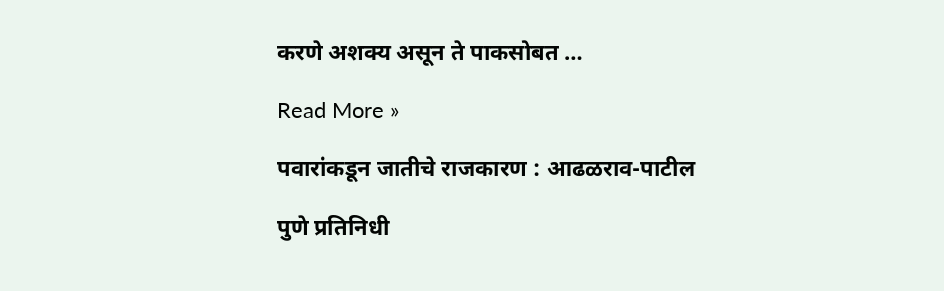करणे अशक्य असून ते पाकसोबत …

Read More »

पवारांकडून जातीचे राजकारण : आढळराव-पाटील

पुणे प्रतिनिधी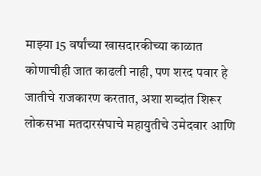माझ्या 15 वर्षांच्या खासदारकीच्या काळात कोणाचीही जात काढली नाही, पण शरद पवार हे जातीचे राजकारण करतात, अशा शब्दांत शिरूर लोकसभा मतदारसंघाचे महायुतीचे उमेदवार आणि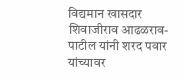विद्यमान खासदार शिवाजीराव आढळराव-पाटील यांनी शरद पवार यांच्यावर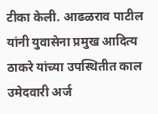टीका केली. आढळराव पाटील यांनी युवासेना प्रमुख आदित्य ठाकरे यांच्या उपस्थितीत काल उमेदवारी अर्ज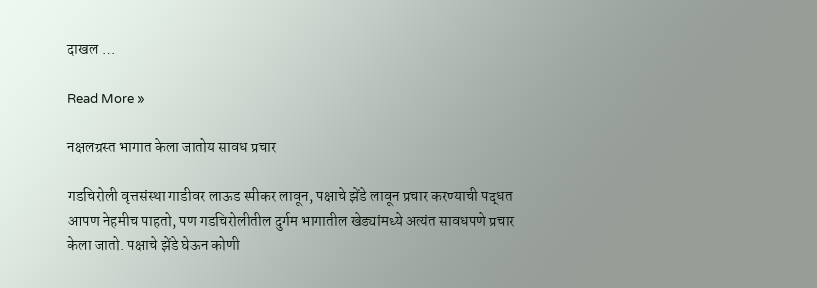दाखल …

Read More »

नक्षलग्रस्त भागात केला जातोय सावध प्रचार

गडचिरोली वृत्तसंस्था गाडीवर लाऊड स्पीकर लावून, पक्षाचे झेंडे लावून प्रचार करण्याची पद्धत आपण नेहमीच पाहतो, पण गडचिरोलीतील दुर्गम भागातील खेड्यांमध्ये अत्यंत सावधपणे प्रचार केला जातो. पक्षाचे झेंडे घेऊन कोणी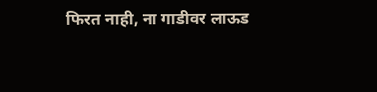फिरत नाही, ना गाडीवर लाऊड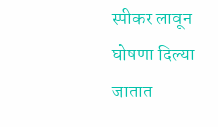स्पीकर लावून घोषणा दिल्या जातात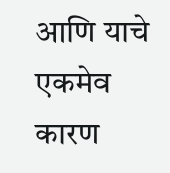आणि याचे एकमेव कारण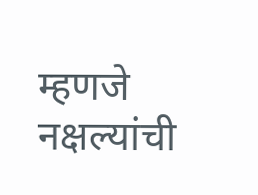म्हणजे नक्षल्यांची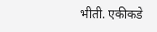भीती. एकीकडे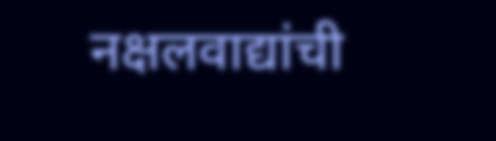नक्षलवाद्यांची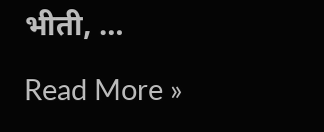भीती, …

Read More »